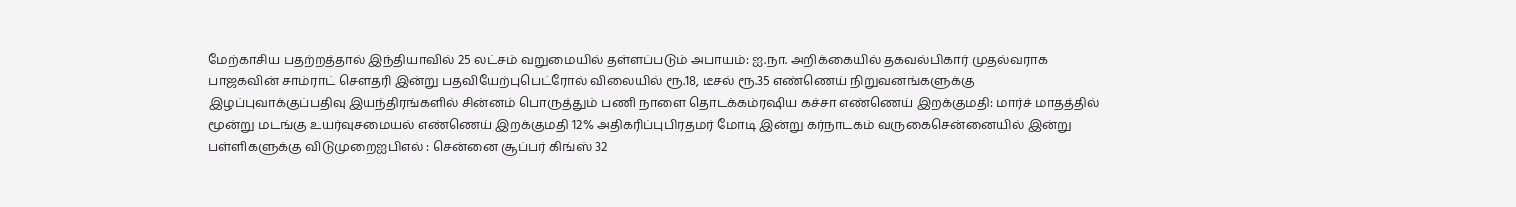மேற்காசிய பதற்றத்தால் இந்தியாவில் 25 லட்சம் வறுமையில் தள்ளப்படும் அபாயம்: ஐ.நா. அறிக்கையில் தகவல்பிகார் முதல்வராக பாஜகவின் சாம்ராட் செளதரி இன்று பதவியேற்புபெட்ரோல் விலையில் ரூ.18, டீசல் ரூ.35 எண்ணெய் நிறுவனங்களுக்கு இழப்புவாக்குப்பதிவு இயந்திரங்களில் சின்னம் பொருத்தும் பணி நாளை தொடக்கம்ரஷிய கச்சா எண்ணெய் இறக்குமதி: மார்ச் மாதத்தில் மூன்று மடங்கு உயர்வுசமையல் எண்ணெய் இறக்குமதி 12% அதிகரிப்புபிரதமர் மோடி இன்று கர்நாடகம் வருகைசென்னையில் இன்று பள்ளிகளுக்கு விடுமுறைஐபிஎல் : சென்னை சூப்பர் கிங்ஸ் 32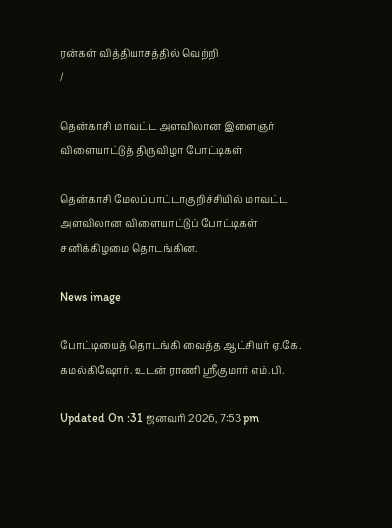ரன்கள் வித்தியாசத்தில் வெற்றி
/

தென்காசி மாவட்ட அளவிலான இளைஞர் விளையாட்டுத் திருவிழா போட்டிகள்

தென்காசி மேலப்பாட்டாகுறிச்சியில் மாவட்ட அளவிலான விளையாட்டுப் போட்டிகள் சனிக்கிழமை தொடங்கின.

News image

போட்டியைத் தொடங்கி வைத்த ஆட்சியர் ஏ.கே. கமல்கிஷோர். உடன் ராணி ஸ்ரீகுமார் எம்.பி.

Updated On :31 ஜனவரி 2026, 7:53 pm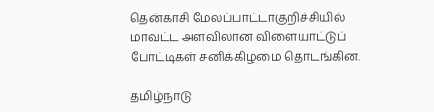தென்காசி மேலப்பாட்டாகுறிச்சியில் மாவட்ட அளவிலான விளையாட்டுப் போட்டிகள் சனிக்கிழமை தொடங்கின.

தமிழ்நாடு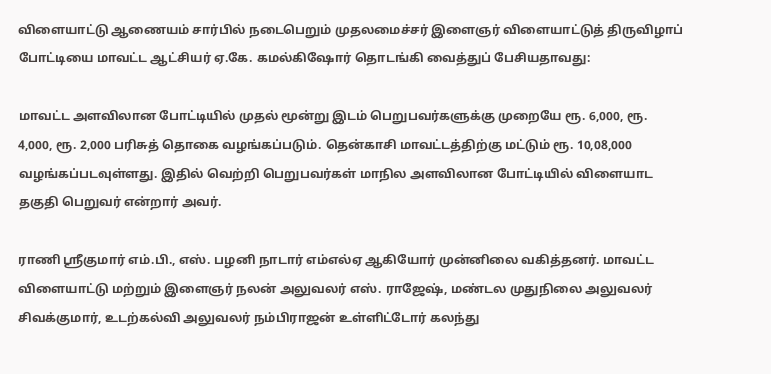விளையாட்டு ஆணையம் சார்பில் நடைபெறும் முதலமைச்சர் இளைஞர் விளையாட்டுத் திருவிழாப் போட்டியை மாவட்ட ஆட்சியர் ஏ.கே. கமல்கிஷோர் தொடங்கி வைத்துப் பேசியதாவது:

மாவட்ட அளவிலான போட்டியில் முதல் மூன்று இடம் பெறுபவர்களுக்கு முறையே ரூ. 6,000, ரூ. 4,000, ரூ. 2,000 பரிசுத் தொகை வழங்கப்படும். தென்காசி மாவட்டத்திற்கு மட்டும் ரூ. 10,08,000 வழங்கப்படவுள்ளது. இதில் வெற்றி பெறுபவர்கள் மாநில அளவிலான போட்டியில் விளையாட தகுதி பெறுவர் என்றார் அவர்.

ராணி ஸ்ரீகுமார் எம்.பி., எஸ். பழனி நாடார் எம்எல்ஏ ஆகியோர் முன்னிலை வகித்தனர். மாவட்ட விளையாட்டு மற்றும் இளைஞர் நலன் அலுவலர் எஸ். ராஜேஷ், மண்டல முதுநிலை அலுவலர் சிவக்குமார், உடற்கல்வி அலுவலர் நம்பிராஜன் உள்ளிட்டோர் கலந்து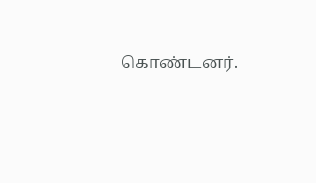கொண்டனர்.